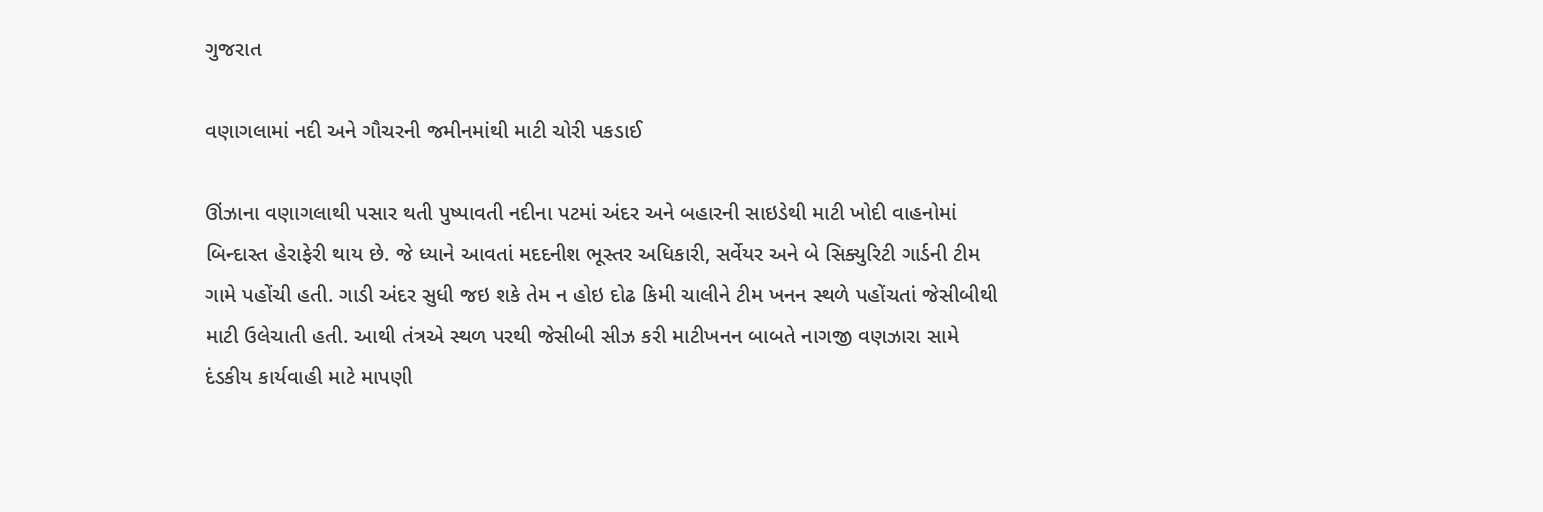ગુજરાત

વણાગલામાં નદી અને ગૌચરની જમીનમાંથી માટી ચોરી પકડાઈ

ઊંઝાના વણાગલાથી પસાર થતી પુષ્પાવતી નદીના પટમાં અંદર અને બહારની સાઇડેથી માટી ખોદી વાહનોમાં બિન્દાસ્ત હેરાફેરી થાય છે. જે ધ્યાને આવતાં મદદનીશ ભૂસ્તર અધિકારી, સર્વેયર અને બે સિક્યુરિટી ગાર્ડની ટીમ ગામે પહોંચી હતી. ગાડી અંદર સુધી જઇ શકે તેમ ન હોઇ દોઢ કિમી ચાલીને ટીમ ખનન સ્થળે પહોંચતાં જેસીબીથી માટી ઉલેચાતી હતી. આથી તંત્રએ સ્થળ પરથી જેસીબી સીઝ કરી માટીખનન બાબતે નાગજી વણઝારા સામે દંડકીય કાર્યવાહી માટે માપણી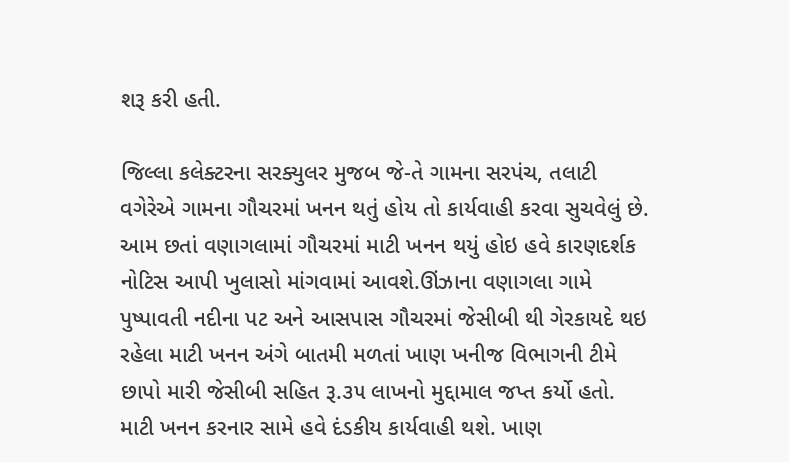શરૂ કરી હતી.

જિલ્લા કલેક્ટરના સરક્યુલર મુજબ જે-તે ગામના સરપંચ, તલાટી વગેરેએ ગામના ગૌચરમાં ખનન થતું હોય તો કાર્યવાહી કરવા સુચવેલું છે. આમ છતાં વણાગલામાં ગૌચરમાં માટી ખનન થયું હોઇ હવે કારણદર્શક નોટિસ આપી ખુલાસો માંગવામાં આવશે.ઊંઝાના વણાગલા ગામે પુષ્પાવતી નદીના પટ અને આસપાસ ગૌચરમાં જેસીબી થી ગેરકાયદે થઇ રહેલા માટી ખનન અંગે બાતમી મળતાં ખાણ ખનીજ વિભાગની ટીમે છાપો મારી જેસીબી સહિત રૂ.૩૫ લાખનો મુદ્દામાલ જપ્ત કર્યો હતો. માટી ખનન કરનાર સામે હવે દંડકીય કાર્યવાહી થશે. ખાણ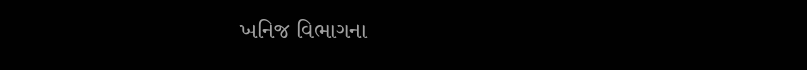ખનિજ વિભાગના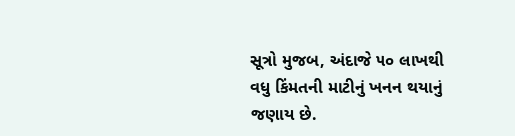સૂત્રો મુજબ, અંદાજે ૫૦ લાખથી વધુ કિંમતની માટીનું ખનન થયાનું જણાય છે.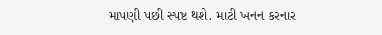માપણી પછી સ્પષ્ટ થશે. માટી ખનન કરનાર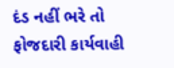દંડ નહીં ભરે તો ફોજદારી કાર્યવાહી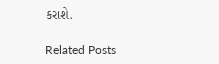કરાશે.

Related Posts